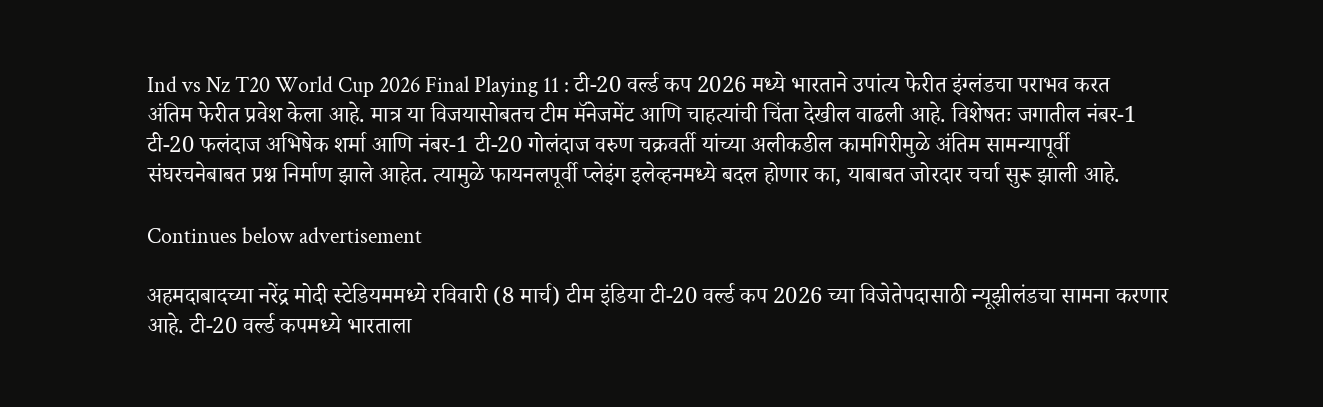Ind vs Nz T20 World Cup 2026 Final Playing 11 : टी-20 वर्ल्ड कप 2026 मध्ये भारताने उपांत्य फेरीत इंग्लंडचा पराभव करत अंतिम फेरीत प्रवेश केला आहे. मात्र या विजयासोबतच टीम मॅनेजमेंट आणि चाहत्यांची चिंता देखील वाढली आहे. विशेषतः जगातील नंबर-1 टी-20 फलंदाज अभिषेक शर्मा आणि नंबर-1 टी-20 गोलंदाज वरुण चक्रवर्ती यांच्या अलीकडील कामगिरीमुळे अंतिम सामन्यापूर्वी संघरचनेबाबत प्रश्न निर्माण झाले आहेत. त्यामुळे फायनलपूर्वी प्लेइंग इलेव्हनमध्ये बदल होणार का, याबाबत जोरदार चर्चा सुरू झाली आहे.

Continues below advertisement

अहमदाबादच्या नरेंद्र मोदी स्टेडियममध्ये रविवारी (8 मार्च) टीम इंडिया टी-20 वर्ल्ड कप 2026 च्या विजेतेपदासाठी न्यूझीलंडचा सामना करणार आहे. टी-20 वर्ल्ड कपमध्ये भारताला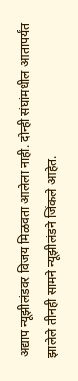अद्याप न्यूझीलंडवर विजय मिळवता आलेला नाही. दोन्ही संघांमधील आतापर्यंत झालेले तीनही सामने न्यूझीलंडने जिंकले आहेत.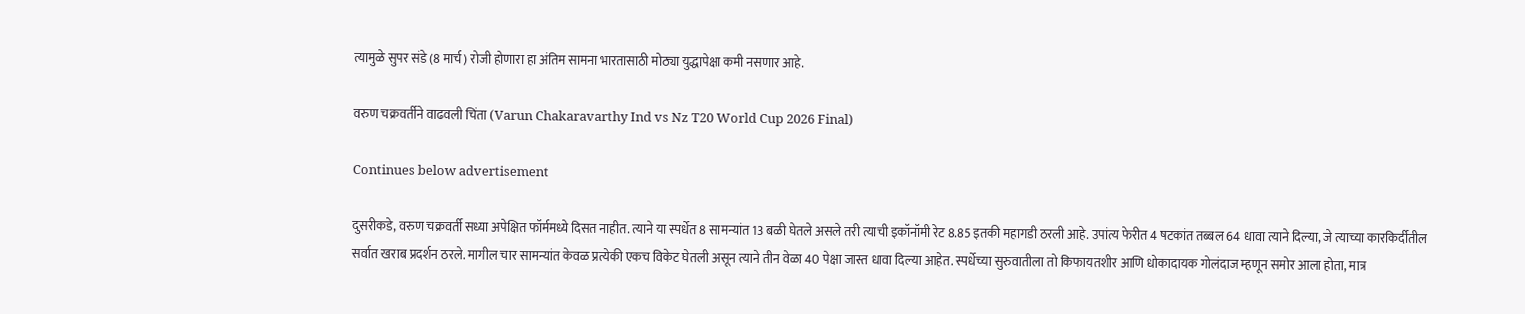त्यामुळे सुपर संडे (8 मार्च) रोजी होणारा हा अंतिम सामना भारतासाठी मोठ्या युद्धापेक्षा कमी नसणार आहे.

वरुण चक्रवर्तीने वाढवली चिंता (Varun Chakaravarthy Ind vs Nz T20 World Cup 2026 Final)

Continues below advertisement

दुसरीकडे, वरुण चक्रवर्ती सध्या अपेक्षित फॉर्ममध्ये दिसत नाहीत. त्याने या स्पर्धेत 8 सामन्यांत 13 बळी घेतले असले तरी त्याची इकॉनॉमी रेट 8.85 इतकी महागडी ठरली आहे. उपांत्य फेरीत 4 षटकांत तब्बल 64 धावा त्याने दिल्या, जे त्याच्या कारकिर्दीतील सर्वात खराब प्रदर्शन ठरले. मागील चार सामन्यांत केवळ प्रत्येकी एकच विकेट घेतली असून त्याने तीन वेळा 40 पेक्षा जास्त धावा दिल्या आहेत. स्पर्धेच्या सुरुवातीला तो किफायतशीर आणि धोकादायक गोलंदाज म्हणून समोर आला होता, मात्र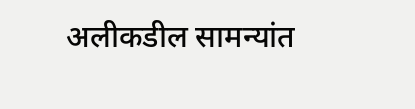अलीकडील सामन्यांत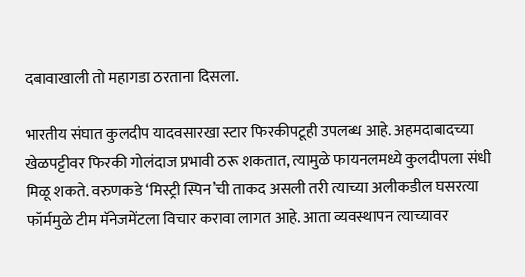दबावाखाली तो महागडा ठरताना दिसला.

भारतीय संघात कुलदीप यादवसारखा स्टार फिरकीपटूही उपलब्ध आहे. अहमदाबादच्या खेळपट्टीवर फिरकी गोलंदाज प्रभावी ठरू शकतात, त्यामुळे फायनलमध्ये कुलदीपला संधी मिळू शकते. वरुणकडे ‘मिस्ट्री स्पिन’ची ताकद असली तरी त्याच्या अलीकडील घसरत्या फॉर्ममुळे टीम मॅनेजमेंटला विचार करावा लागत आहे. आता व्यवस्थापन त्याच्यावर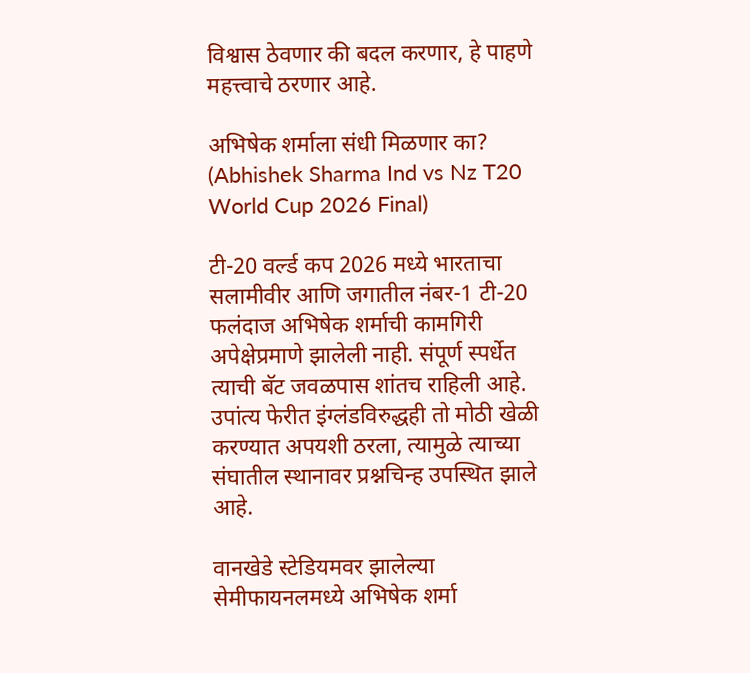विश्वास ठेवणार की बदल करणार, हे पाहणे महत्त्वाचे ठरणार आहे.

अभिषेक शर्माला संधी मिळणार का? (Abhishek Sharma Ind vs Nz T20 World Cup 2026 Final)

टी-20 वर्ल्ड कप 2026 मध्ये भारताचा सलामीवीर आणि जगातील नंबर-1 टी-20 फलंदाज अभिषेक शर्माची कामगिरी अपेक्षेप्रमाणे झालेली नाही. संपूर्ण स्पर्धेत त्याची बॅट जवळपास शांतच राहिली आहे. उपांत्य फेरीत इंग्लंडविरुद्धही तो मोठी खेळी करण्यात अपयशी ठरला, त्यामुळे त्याच्या संघातील स्थानावर प्रश्नचिन्ह उपस्थित झाले आहे.

वानखेडे स्टेडियमवर झालेल्या सेमीफायनलमध्ये अभिषेक शर्मा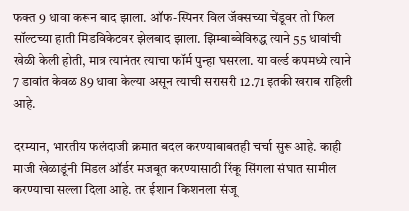फक्त 9 धावा करून बाद झाला. ऑफ-स्पिनर विल जॅक्सच्या चेंडूवर तो फिल सॉल्टच्या हाती मिडविकेटवर झेलबाद झाला. झिम्बाब्वेविरुद्ध त्याने 55 धावांची खेळी केली होती, मात्र त्यानंतर त्याचा फॉर्म पुन्हा घसरला. या वर्ल्ड कपमध्ये त्याने 7 डावांत केवळ 89 धावा केल्या असून त्याची सरासरी 12.71 इतकी खराब राहिली आहे.

दरम्यान, भारतीय फलंदाजी क्रमात बदल करण्याबाबतही चर्चा सुरू आहे. काही माजी खेळाडूंनी मिडल ऑर्डर मजबूत करण्यासाठी रिंकू सिंगला संघात सामील करण्याचा सल्ला दिला आहे. तर ईशान किशनला संजू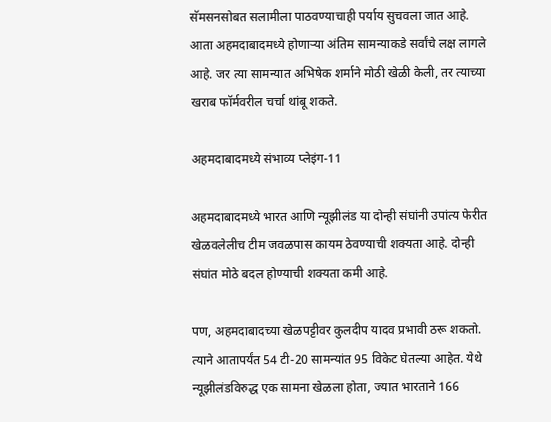सॅमसनसोबत सलामीला पाठवण्याचाही पर्याय सुचवला जात आहे. आता अहमदाबादमध्ये होणाऱ्या अंतिम सामन्याकडे सर्वांचे लक्ष लागले आहे. जर त्या सामन्यात अभिषेक शर्माने मोठी खेळी केली, तर त्याच्या खराब फॉर्मवरील चर्चा थांबू शकते.

अहमदाबादमध्ये संभाव्य प्लेइंग-11

अहमदाबादमध्ये भारत आणि न्यूझीलंड या दोन्ही संघांनी उपांत्य फेरीत खेळवलेलीच टीम जवळपास कायम ठेवण्याची शक्यता आहे. दोन्ही संघांत मोठे बदल होण्याची शक्यता कमी आहे.

पण, अहमदाबादच्या खेळपट्टीवर कुलदीप यादव प्रभावी ठरू शकतो. त्याने आतापर्यंत 54 टी-20 सामन्यांत 95 विकेट घेतल्या आहेत. येथे न्यूझीलंडविरुद्ध एक सामना खेळला होता, ज्यात भारताने 166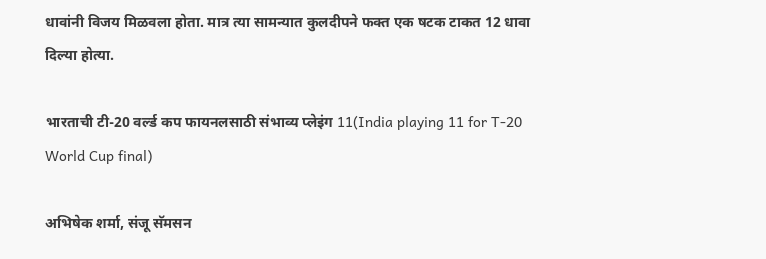धावांनी विजय मिळवला होता. मात्र त्या सामन्यात कुलदीपने फक्त एक षटक टाकत 12 धावा दिल्या होत्या.

भारताची टी-20 वर्ल्ड कप फायनलसाठी संभाव्य प्लेइंग 11(India playing 11 for T-20 World Cup final)

अभिषेक शर्मा, संजू सॅमसन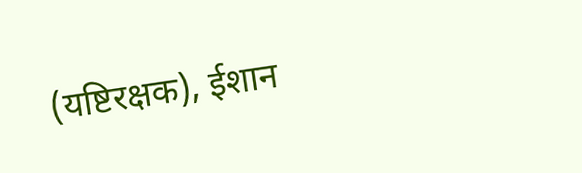(यष्टिरक्षक), ईशान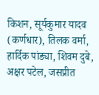किशन, सूर्यकुमार यादव (कर्णधार), तिलक वर्मा, हार्दिक पांड्या, शिवम दुबे, अक्षर पटेल, जसप्रीत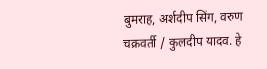बुमराह, अर्शदीप सिंग, वरुण चक्रवर्ती / कुलदीप यादव. हे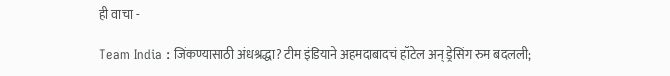ही वाचा -

Team India : जिंकण्यासाठी अंधश्रद्धा? टीम इंडियाने अहमदाबादचं हॉटेल अन् ड्रेसिंग रुम बदलली;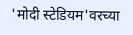'मोदी स्टेडियम'वरच्या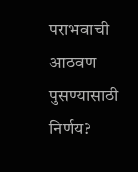पराभवाची आठवण पुसण्यासाठी निर्णय?